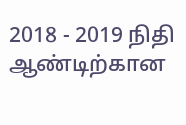2018 - 2019 நிதி ஆண்டிற்கான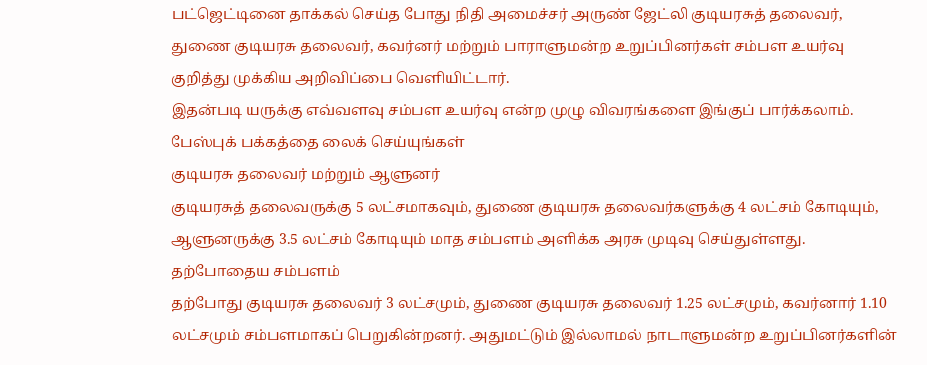பட்ஜெட்டினை தாக்கல் செய்த போது நிதி அமைச்சர் அருண் ஜேட்லி குடியரசுத் தலைவர், துணை குடியரசு தலைவர், கவர்னர் மற்றும் பாராளுமன்ற உறுப்பினர்கள் சம்பள உயர்வு குறித்து முக்கிய அறிவிப்பை வெளியிட்டார்.
இதன்படி யருக்கு எவ்வளவு சம்பள உயர்வு என்ற முழு விவரங்களை இங்குப் பார்க்கலாம்.
பேஸ்புக் பக்கத்தை லைக் செய்யுங்கள்
குடியரசு தலைவர் மற்றும் ஆளுனர்
குடியரசுத் தலைவருக்கு 5 லட்சமாகவும், துணை குடியரசு தலைவர்களுக்கு 4 லட்சம் கோடியும், ஆளுனருக்கு 3.5 லட்சம் கோடியும் மாத சம்பளம் அளிக்க அரசு முடிவு செய்துள்ளது.
தற்போதைய சம்பளம்
தற்போது குடியரசு தலைவர் 3 லட்சமும், துணை குடியரசு தலைவர் 1.25 லட்சமும், கவர்னார் 1.10 லட்சமும் சம்பளமாகப் பெறுகின்றனர். அதுமட்டும் இல்லாமல் நாடாளுமன்ற உறுப்பினர்களின்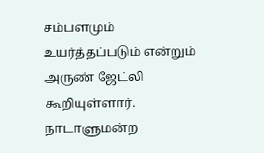சம்பளமும் உயர்த்தப்படும் என்றும் அருண் ஜேட்லி கூறியுள்ளார்.
நாடாளுமன்ற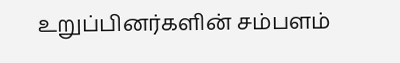உறுப்பினர்களின் சம்பளம்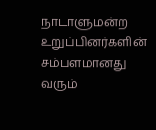நாடாளுமன்ற உறுப்பினர்களின் சம்பளமானது வரும்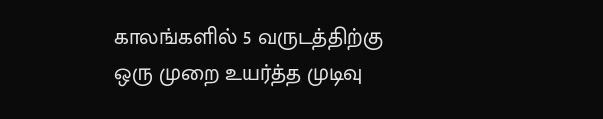காலங்களில் 5 வருடத்திற்கு ஒரு முறை உயர்த்த முடிவு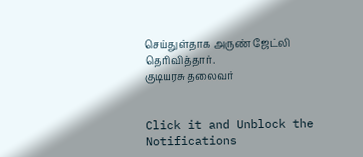செய்துள்தாக அருண் ஜேட்லி தெரிவித்தார்.
குடியரசு தலைவர்


Click it and Unblock the Notifications